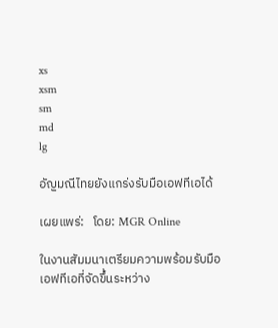xs
xsm
sm
md
lg

อัญมณีไทยยังแกร่งรับมือเอฟทีเอได้

เผยแพร่:   โดย: MGR Online

ในงานสัมมนาเตรียมความพร้อมรับมือเอฟทีเอที่จัดขึ้นระหว่าง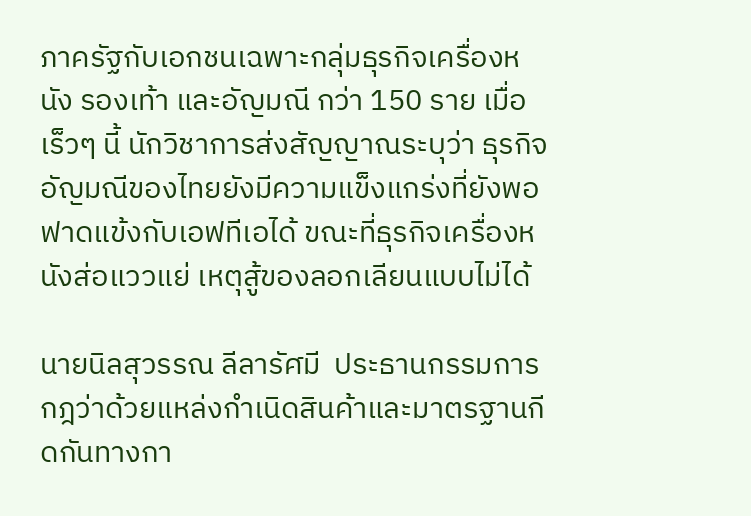ภาครัฐกับเอกชนเฉพาะกลุ่มธุรกิจเครื่องหนัง รองเท้า และอัญมณี กว่า 150 ราย เมื่อเร็วๆ นี้ นักวิชาการส่งสัญญาณระบุว่า ธุรกิจอัญมณีของไทยยังมีความแข็งแกร่งที่ยังพอฟาดแข้งกับเอฟทีเอได้ ขณะที่ธุรกิจเครื่องหนังส่อแววแย่ เหตุสู้ของลอกเลียนแบบไม่ได้

นายนิลสุวรรณ ลีลารัศมี  ประธานกรรมการกฎว่าด้วยแหล่งกำเนิดสินค้าและมาตรฐานกีดกันทางกา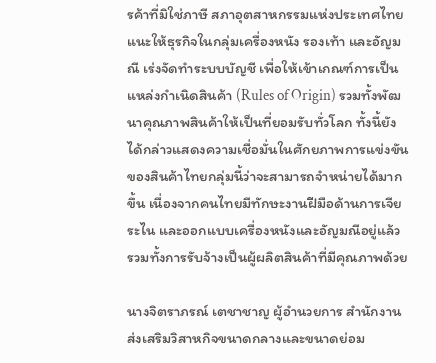รค้าที่มิใช่ภาษี สภาอุตสาหกรรมแห่งประเทศไทย แนะให้ธุรกิจในกลุ่มเครื่องหนัง รองเท้า และอัญมณี เร่งจัดทำระบบบัญชี เพื่อให้เข้าเกณฑ์การเป็นแหล่งกำเนิดสินค้า (Rules of Origin) รวมทั้งพัฒนาคุณภาพสินค้าให้เป็นที่ยอมรับทั่วโลก ทั้งนี้ยังได้กล่าวแสดงความเชื่อมั่นในศักยภาพการแข่งขันของสินค้าไทยกลุ่มนี้ว่าจะสามารถจำหน่ายได้มากขึ้น เนื่องจากคนไทยมีทักษะงานฝีมือด้านการเจียระไน และออกแบบเครื่องหนังและอัญมณีอยู่แล้ว รวมทั้งการรับจ้างเป็นผู้ผลิตสินค้าที่มีคุณภาพด้วย

นางจิตราภรณ์ เตชาชาญ ผู้อำนวยการ สำนักงานส่งเสริมวิสาหกิจขนาดกลางและขนาดย่อม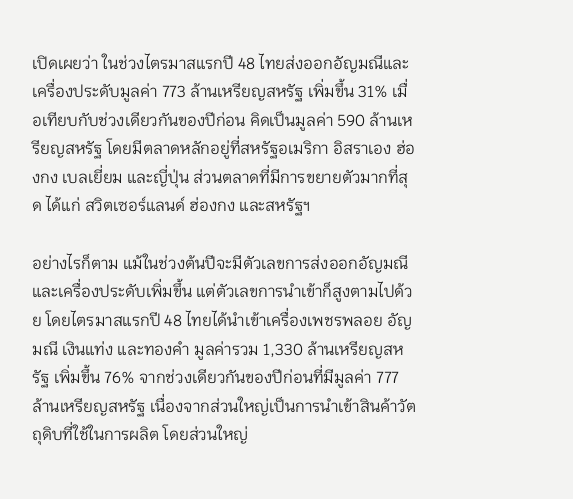เปิดเผยว่า ในช่วงไตรมาสแรกปี 48 ไทยส่งออกอัญมณีและเครื่องประดับมูลค่า 773 ล้านเหรียญสหรัฐ เพิ่มขึ้น 31% เมื่อเทียบกับช่วงเดียวกันของปีก่อน คิดเป็นมูลค่า 590 ล้านเหรียญสหรัฐ โดยมีตลาดหลักอยู่ที่สหรัฐอเมริกา อิสราเอง ฮ่องกง เบลเยี่ยม และญี่ปุ่น ส่วนตลาดที่มีการขยายตัวมากที่สุด ได้แก่ สวิตเซอร์แลนด์ ฮ่องกง และสหรัฐฯ

อย่างไรก็ตาม แม้ในช่วงต้นปีจะมีตัวเลขการส่งออกอัญมณีและเครื่องประดับเพิ่มขึ้น แต่ตัวเลขการนำเข้าก็สูงตามไปด้วย โดยไตรมาสแรกปี 48 ไทยได้นำเข้าเครื่องเพชรพลอย อัญมณี เงินแท่ง และทองคำ มูลค่ารวม 1,330 ล้านเหรียญสหรัฐ เพิ่มขึ้น 76% จากช่วงเดียวกันของปีก่อนที่มีมูลค่า 777 ล้านเหรียญสหรัฐ เนื่องจากส่วนใหญ่เป็นการนำเข้าสินค้าวัตถุดิบที่ใช้ในการผลิต โดยส่วนใหญ่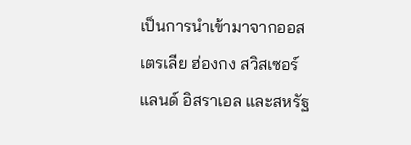เป็นการนำเข้ามาจากออสเตรเลีย ฮ่องกง สวิสเซอร์แลนด์ อิสราเอล และสหรัฐ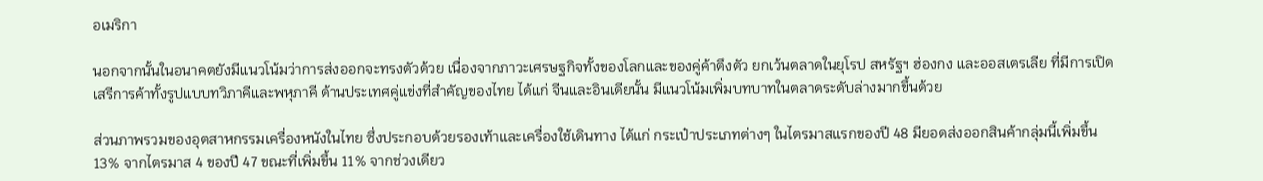อเมริกา

นอกจากนั้นในอนาคตยังมีแนวโน้มว่าการส่งออกจะทรงตัวด้วย เนื่องจากภาวะเศรษฐกิจทั้งของโลกและของคู่ค้าตึงตัว ยกเว้นตลาดในยุโรป สหรัฐฯ ฮ่องกง และออสเตรเลีย ที่มีการเปิดเสรีการค้าทั้งรูปแบบทวิภาคีและพหุภาคี ด้านประเทศคู่แข่งที่สำคัญของไทย ได้แก่ จีนและอินเดียนั้น มีแนวโน้มเพิ่มบทบาทในตลาดระดับล่างมากขึ้นด้วย

ส่วนภาพรวมของอุตสาหกรรมเครื่องหนังในไทย ซึ่งประกอบด้วยรองเท้าและเครื่องใช้เดินทาง ได้แก่ กระเป๋าประเภทต่างๆ ในไตรมาสแรกของปี 48 มียอดส่งออกสินค้ากลุ่มนี้เพิ่มขึ้น 13% จากไตรมาส 4 ของปี 47 ขณะที่เพิ่มขึ้น 11% จากช่วงเดียว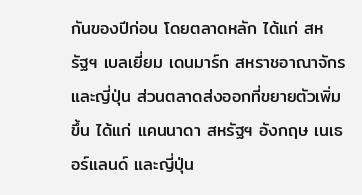กันของปีก่อน โดยตลาดหลัก ได้แก่ สหรัฐฯ เบลเยี่ยม เดนมาร์ก สหราชอาณาจักรและญี่ปุ่น ส่วนตลาดส่งออกที่ขยายตัวเพิ่มขึ้น ได้แก่ แคนนาดา สหรัฐฯ อังกฤษ เนเธอร์แลนด์ และญี่ปุ่น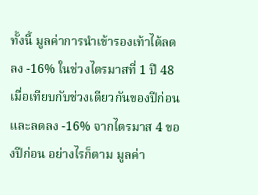ทั้งนี้ มูลค่าการนำเข้ารองเท้าได้ลดลง -16% ในช่วงไตรมาสที่ 1 ปี 48 เมื่อเทียบกับช่วงเดียวกันของปีก่อน และลดลง -16% จากไตรมาส 4 ของปีก่อน อย่างไรก็ตาม มูลค่า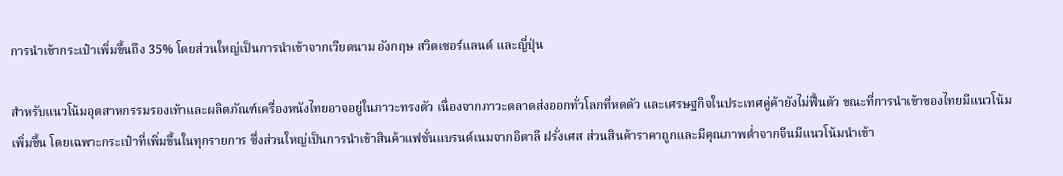การนำเข้ากระเป๋าเพิ่มขึ้นถึง 35% โดยส่วนใหญ่เป็นการนำเข้าจากเวียดนาม อังกฤษ สวิตเซอร์แลนด์ และญี่ปุ่น

สำหรับแนวโน้มอุตสาหกรรมรองเท้าและผลิตภัณฑ์เครื่องหนังไทยอาจอยู่ในภาวะทรงตัว เนื่องจากภาวะตลาดส่งออกทั่วโลกที่หดตัว และเศรษฐกิจในประเทศคู่ค้ายังไม่ฟื้นตัว ขณะที่การนำเข้าของไทยมีแนวโน้มเพิ่มขึ้น โดยเฉพาะกระเป๋าที่เพิ่มขึ้นในทุกรายการ ซึ่งส่วนใหญ่เป็นการนำเข้าสินค้าแฟชั่นแบรนด์เนมจากอิตาลี ฝรั่งเศส ส่วนสินค้าราคาถูกและมีคุณภาพต่ำจากจีนมีแนวโน้มนำเข้า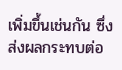เพิ่มขึ้นเช่นกัน ซึ่งส่งผลกระทบต่อ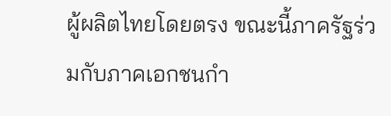ผู้ผลิตไทยโดยตรง ขณะนี้ภาครัฐร่วมกับภาคเอกชนกำ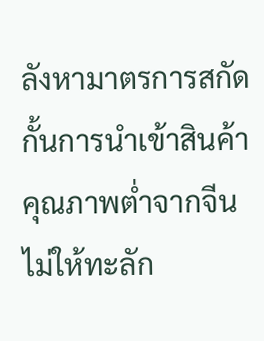ลังหามาตรการสกัดกั้นการนำเข้าสินค้าคุณภาพต่ำจากจีนไม่ให้ทะลัก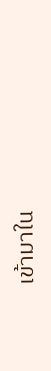เข้ามาใน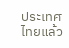ประเทศไทยแล้ว